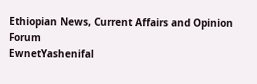Ethiopian News, Current Affairs and Opinion Forum
EwnetYashenifal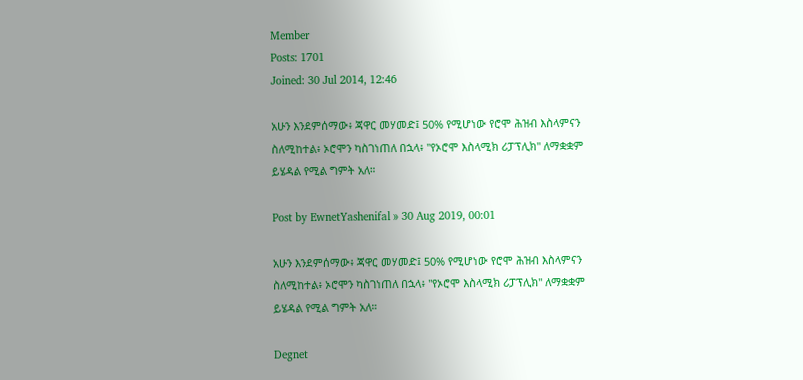Member
Posts: 1701
Joined: 30 Jul 2014, 12:46

አሁን እንደምሰማው፥ ጃዋር መሃመድ፤ 50% የሚሆነው የሮሞ ሕዝብ እስላምናን ስለሚከተል፥ ኦሮሞን ካስገነጠለ በኋላ፥ "የኦሮሞ እስላሚክ ሪፓፕሊክ" ለማቋቋም ይሄዳል የሚል ግምት አለ።

Post by EwnetYashenifal » 30 Aug 2019, 00:01

አሁን እንደምሰማው፥ ጃዋር መሃመድ፤ 50% የሚሆነው የሮሞ ሕዝብ እስላምናን ስለሚከተል፥ ኦሮሞን ካስገነጠለ በኋላ፥ "የኦሮሞ እስላሚክ ሪፓፕሊክ" ለማቋቋም ይሄዳል የሚል ግምት አለ።

Degnet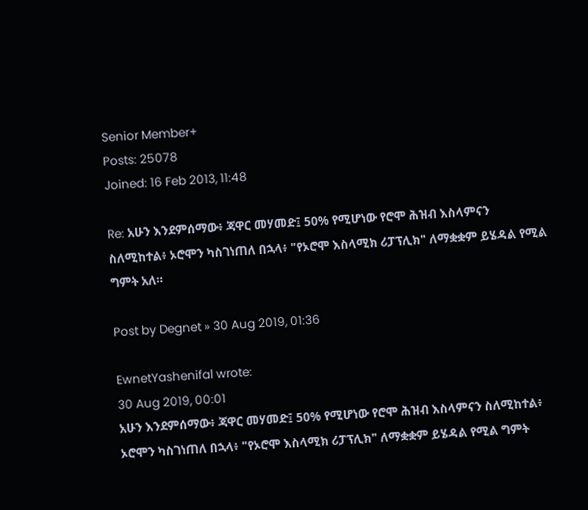Senior Member+
Posts: 25078
Joined: 16 Feb 2013, 11:48

Re: አሁን እንደምሰማው፥ ጃዋር መሃመድ፤ 50% የሚሆነው የሮሞ ሕዝብ እስላምናን ስለሚከተል፥ ኦሮሞን ካስገነጠለ በኋላ፥ "የኦሮሞ እስላሚክ ሪፓፕሊክ" ለማቋቋም ይሄዳል የሚል ግምት አለ።

Post by Degnet » 30 Aug 2019, 01:36

EwnetYashenifal wrote:
30 Aug 2019, 00:01
አሁን እንደምሰማው፥ ጃዋር መሃመድ፤ 50% የሚሆነው የሮሞ ሕዝብ እስላምናን ስለሚከተል፥ ኦሮሞን ካስገነጠለ በኋላ፥ "የኦሮሞ እስላሚክ ሪፓፕሊክ" ለማቋቋም ይሄዳል የሚል ግምት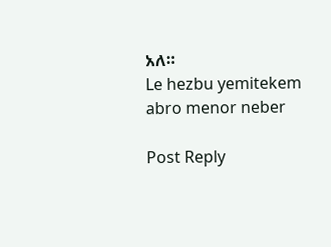አለ።
Le hezbu yemitekem abro menor neber

Post Reply